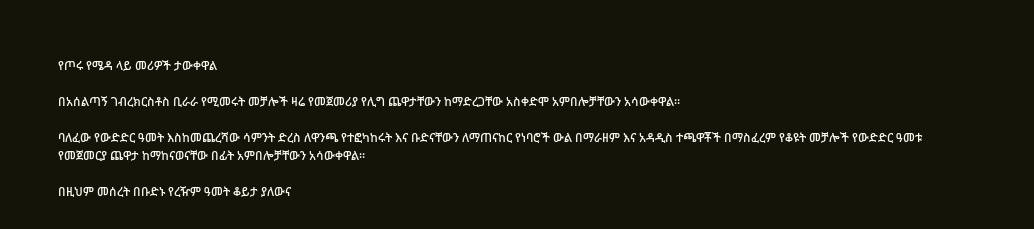የጦሩ የሜዳ ላይ መሪዎች ታውቀዋል

በአሰልጣኝ ገብረክርስቶስ ቢራራ የሚመሩት መቻሎች ዛሬ የመጀመሪያ የሊግ ጨዋታቸውን ከማድረጋቸው አስቀድሞ አምበሎቻቸውን አሳውቀዋል።

ባለፈው የውድድር ዓመት እስከመጨረሻው ሳምንት ድረስ ለዋንጫ የተፎካከሩት እና ቡድናቸውን ለማጠናከር የነባሮች ውል በማራዘም እና አዳዲስ ተጫዋቾች በማስፈረም የቆዩት መቻሎች የውድድር ዓመቱ የመጀመርያ ጨዋታ ከማከናወናቸው በፊት አምበሎቻቸውን አሳውቀዋል።

በዚህም መሰረት በቡድኑ የረዥም ዓመት ቆይታ ያለውና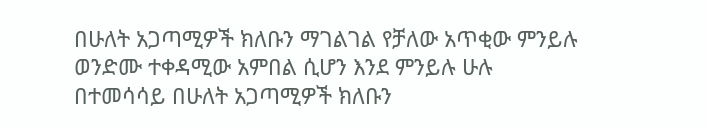በሁለት አጋጣሚዎች ክለቡን ማገልገል የቻለው አጥቂው ምንይሉ ወንድሙ ተቀዳሚው አምበል ሲሆን እንደ ምንይሉ ሁሉ በተመሳሳይ በሁለት አጋጣሚዎች ክለቡን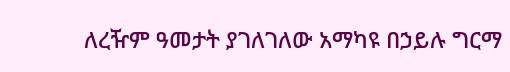ለረዥም ዓመታት ያገለገለው አማካዩ በኃይሉ ግርማ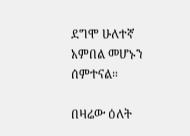ደግሞ ሁለተኛ አምበል መሆኑን ሰምተናል።

በዛሬው ዕለት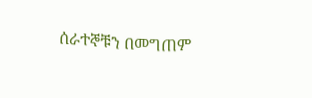ሰራተኞቹን በመግጠም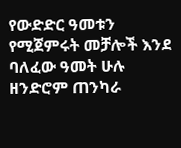የውድድር ዓመቱን የሚጀምሩት መቻሎች እንደ ባለፈው ዓመት ሁሉ ዘንድሮም ጠንካራ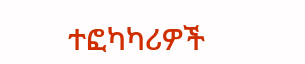ተፎካካሪዎች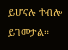ይሆናሉ ተብሎ ይገመታል።